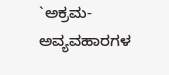`ಅಕ್ರಮ-ಅವ್ಯವಹಾರಗಳ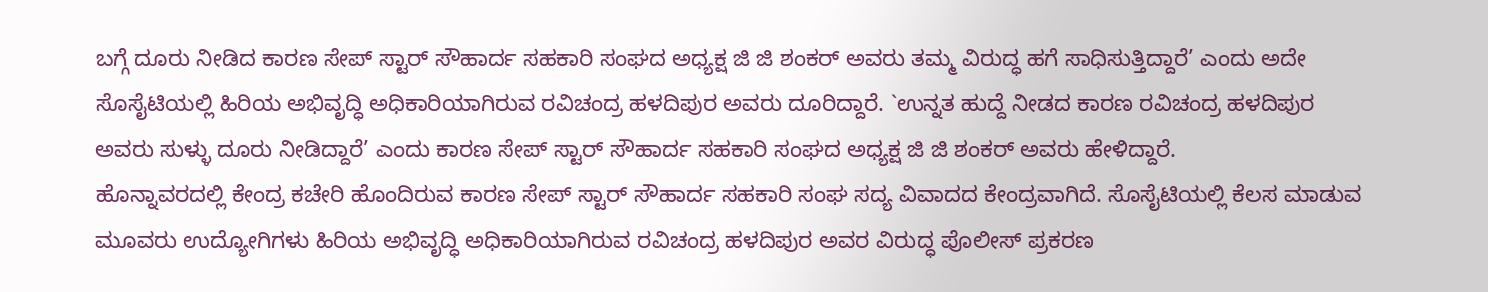ಬಗ್ಗೆ ದೂರು ನೀಡಿದ ಕಾರಣ ಸೇಪ್ ಸ್ಟಾರ್ ಸೌಹಾರ್ದ ಸಹಕಾರಿ ಸಂಘದ ಅಧ್ಯಕ್ಷ ಜಿ ಜಿ ಶಂಕರ್ ಅವರು ತಮ್ಮ ವಿರುದ್ಧ ಹಗೆ ಸಾಧಿಸುತ್ತಿದ್ದಾರೆ’ ಎಂದು ಅದೇ ಸೊಸೈಟಿಯಲ್ಲಿ ಹಿರಿಯ ಅಭಿವೃದ್ಧಿ ಅಧಿಕಾರಿಯಾಗಿರುವ ರವಿಚಂದ್ರ ಹಳದಿಪುರ ಅವರು ದೂರಿದ್ದಾರೆ. `ಉನ್ನತ ಹುದ್ದೆ ನೀಡದ ಕಾರಣ ರವಿಚಂದ್ರ ಹಳದಿಪುರ ಅವರು ಸುಳ್ಳು ದೂರು ನೀಡಿದ್ದಾರೆ’ ಎಂದು ಕಾರಣ ಸೇಪ್ ಸ್ಟಾರ್ ಸೌಹಾರ್ದ ಸಹಕಾರಿ ಸಂಘದ ಅಧ್ಯಕ್ಷ ಜಿ ಜಿ ಶಂಕರ್ ಅವರು ಹೇಳಿದ್ದಾರೆ.
ಹೊನ್ನಾವರದಲ್ಲಿ ಕೇಂದ್ರ ಕಚೇರಿ ಹೊಂದಿರುವ ಕಾರಣ ಸೇಪ್ ಸ್ಟಾರ್ ಸೌಹಾರ್ದ ಸಹಕಾರಿ ಸಂಘ ಸದ್ಯ ವಿವಾದದ ಕೇಂದ್ರವಾಗಿದೆ. ಸೊಸೈಟಿಯಲ್ಲಿ ಕೆಲಸ ಮಾಡುವ ಮೂವರು ಉದ್ಯೋಗಿಗಳು ಹಿರಿಯ ಅಭಿವೃದ್ಧಿ ಅಧಿಕಾರಿಯಾಗಿರುವ ರವಿಚಂದ್ರ ಹಳದಿಪುರ ಅವರ ವಿರುದ್ಧ ಪೊಲೀಸ್ ಪ್ರಕರಣ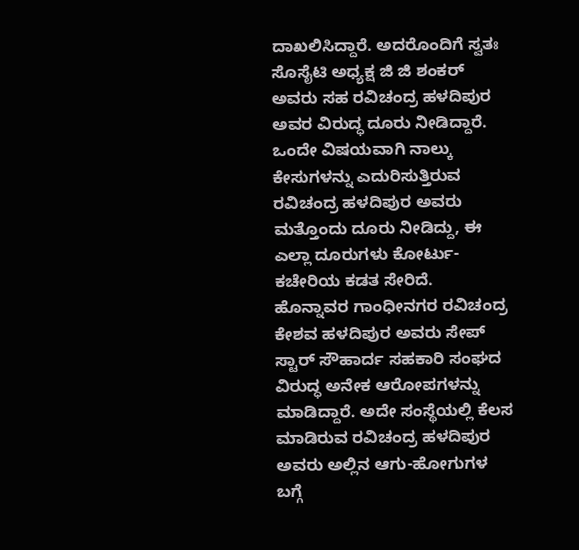ದಾಖಲಿಸಿದ್ದಾರೆ. ಅದರೊಂದಿಗೆ ಸ್ವತಃ ಸೊಸೈಟಿ ಅಧ್ಯಕ್ಷ ಜಿ ಜಿ ಶಂಕರ್ ಅವರು ಸಹ ರವಿಚಂದ್ರ ಹಳದಿಪುರ ಅವರ ವಿರುದ್ಧ ದೂರು ನೀಡಿದ್ದಾರೆ. ಒಂದೇ ವಿಷಯವಾಗಿ ನಾಲ್ಕು ಕೇಸುಗಳನ್ನು ಎದುರಿಸುತ್ತಿರುವ ರವಿಚಂದ್ರ ಹಳದಿಪುರ ಅವರು ಮತ್ತೊಂದು ದೂರು ನೀಡಿದ್ದು, ಈ ಎಲ್ಲಾ ದೂರುಗಳು ಕೋರ್ಟು-ಕಚೇರಿಯ ಕಡತ ಸೇರಿದೆ.
ಹೊನ್ನಾವರ ಗಾಂಧೀನಗರ ರವಿಚಂದ್ರ ಕೇಶವ ಹಳದಿಪುರ ಅವರು ಸೇಪ್ ಸ್ಟಾರ್ ಸೌಹಾರ್ದ ಸಹಕಾರಿ ಸಂಘದ ವಿರುದ್ಧ ಅನೇಕ ಆರೋಪಗಳನ್ನು ಮಾಡಿದ್ದಾರೆ. ಅದೇ ಸಂಸ್ಥೆಯಲ್ಲಿ ಕೆಲಸ ಮಾಡಿರುವ ರವಿಚಂದ್ರ ಹಳದಿಪುರ ಅವರು ಅಲ್ಲಿನ ಆಗು-ಹೋಗುಗಳ ಬಗ್ಗೆ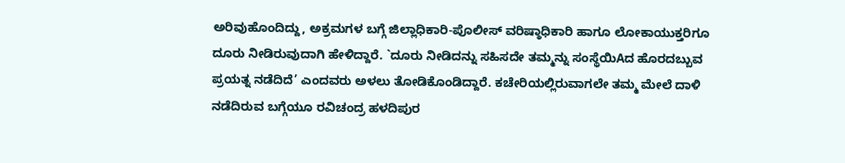ಅರಿವುಹೊಂದಿದ್ದು, ಅಕ್ರಮಗಳ ಬಗ್ಗೆ ಜಿಲ್ಲಾಧಿಕಾರಿ-ಪೊಲೀಸ್ ವರಿಷ್ಠಾಧಿಕಾರಿ ಹಾಗೂ ಲೋಕಾಯುಕ್ತರಿಗೂ ದೂರು ನೀಡಿರುವುದಾಗಿ ಹೇಳಿದ್ದಾರೆ. `ದೂರು ನೀಡಿದನ್ನು ಸಹಿಸದೇ ತಮ್ಮನ್ನು ಸಂಸ್ಥೆಯಿAದ ಹೊರದಬ್ಬುವ ಪ್ರಯತ್ನ ನಡೆದಿದೆ’ ಎಂದವರು ಅಳಲು ತೋಡಿಕೊಂಡಿದ್ದಾರೆ. ಕಚೇರಿಯಲ್ಲಿರುವಾಗಲೇ ತಮ್ಮ ಮೇಲೆ ದಾಳಿ ನಡೆದಿರುವ ಬಗ್ಗೆಯೂ ರವಿಚಂದ್ರ ಹಳದಿಪುರ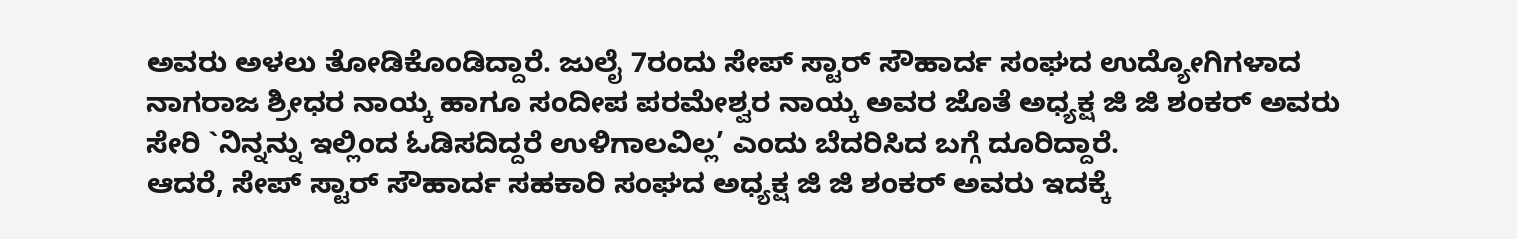ಅವರು ಅಳಲು ತೋಡಿಕೊಂಡಿದ್ದಾರೆ. ಜುಲೈ 7ರಂದು ಸೇಪ್ ಸ್ಟಾರ್ ಸೌಹಾರ್ದ ಸಂಘದ ಉದ್ಯೋಗಿಗಳಾದ ನಾಗರಾಜ ಶ್ರೀಧರ ನಾಯ್ಕ ಹಾಗೂ ಸಂದೀಪ ಪರಮೇಶ್ವರ ನಾಯ್ಕ ಅವರ ಜೊತೆ ಅಧ್ಯಕ್ಷ ಜಿ ಜಿ ಶಂಕರ್ ಅವರು ಸೇರಿ `ನಿನ್ನನ್ನು ಇಲ್ಲಿಂದ ಓಡಿಸದಿದ್ದರೆ ಉಳಿಗಾಲವಿಲ್ಲ’ ಎಂದು ಬೆದರಿಸಿದ ಬಗ್ಗೆ ದೂರಿದ್ದಾರೆ.
ಆದರೆ, ಸೇಪ್ ಸ್ಟಾರ್ ಸೌಹಾರ್ದ ಸಹಕಾರಿ ಸಂಘದ ಅಧ್ಯಕ್ಷ ಜಿ ಜಿ ಶಂಕರ್ ಅವರು ಇದಕ್ಕೆ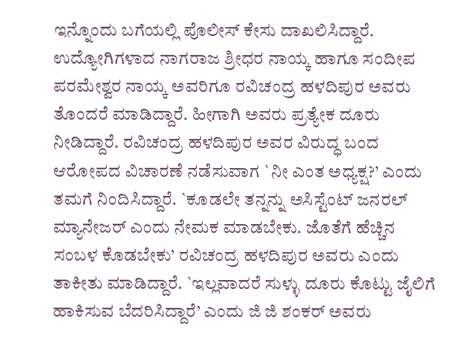ಇನ್ನೊಂದು ಬಗೆಯಲ್ಲಿ ಪೊಲೀಸ್ ಕೇಸು ದಾಖಲಿಸಿದ್ದಾರೆ. ಉದ್ಯೋಗಿಗಳಾದ ನಾಗರಾಜ ಶ್ರೀಧರ ನಾಯ್ಕ ಹಾಗೂ ಸಂದೀಪ ಪರಮೇಶ್ವರ ನಾಯ್ಕ ಅವರಿಗೂ ರವಿಚಂದ್ರ ಹಳದಿಪುರ ಅವರು ತೊಂದರೆ ಮಾಡಿದ್ದಾರೆ. ಹೀಗಾಗಿ ಅವರು ಪ್ರತ್ಯೇಕ ದೂರು ನೀಡಿದ್ದಾರೆ. ರವಿಚಂದ್ರ ಹಳದಿಪುರ ಅವರ ವಿರುದ್ಧ ಬಂದ ಆರೋಪದ ವಿಚಾರಣೆ ನಡೆಸುವಾಗ `ನೀ ಎಂತ ಅಧ್ಯಕ್ಷ?’ ಎಂದು ತಮಗೆ ನಿಂದಿಸಿದ್ದಾರೆ. `ಕೂಡಲೇ ತನ್ನನ್ನು ಅಸಿಸ್ಟೆಂಟ್ ಜನರಲ್ ಮ್ಯಾನೇಜರ್ ಎಂದು ನೇಮಕ ಮಾಡಬೇಕು. ಜೊತೆಗೆ ಹೆಚ್ಚಿನ ಸಂಬಳ ಕೊಡಬೇಕು’ ರವಿಚಂದ್ರ ಹಳದಿಪುರ ಅವರು ಎಂದು ತಾಕೀತು ಮಾಡಿದ್ದಾರೆ. `ಇಲ್ಲವಾದರೆ ಸುಳ್ಳು ದೂರು ಕೊಟ್ಟು ಜೈಲಿಗೆ ಹಾಕಿಸುವ ಬೆದರಿಸಿದ್ದಾರೆ’ ಎಂದು ಜಿ ಜಿ ಶಂಕರ್ ಅವರು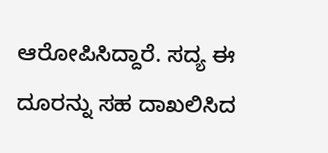ಆರೋಪಿಸಿದ್ದಾರೆ. ಸದ್ಯ ಈ ದೂರನ್ನು ಸಹ ದಾಖಲಿಸಿದ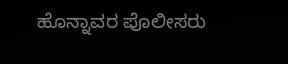ಹೊನ್ನಾವರ ಪೊಲೀಸರು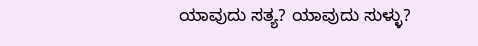ಯಾವುದು ಸತ್ಯ? ಯಾವುದು ಸುಳ್ಳು?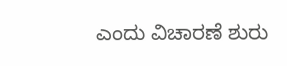ಎಂದು ವಿಚಾರಣೆ ಶುರು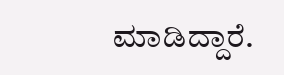ಮಾಡಿದ್ದಾರೆ.